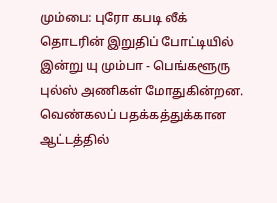மும்பை: புரோ கபடி லீக் தொடரின் இறுதிப் போட்டியில் இன்று யு மும்பா - பெங்களூரு புல்ஸ் அணிகள் மோதுகின்றன. வெண்கலப் பதக்கத்துக்கான ஆட்டத்தில்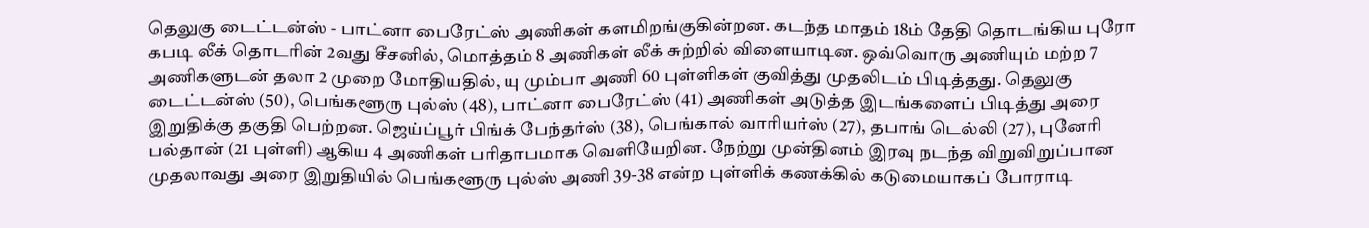தெலுகு டைட்டன்ஸ் - பாட்னா பைரேட்ஸ் அணிகள் களமிறங்குகின்றன. கடந்த மாதம் 18ம் தேதி தொடங்கிய புரோ கபடி லீக் தொடரின் 2வது சீசனில், மொத்தம் 8 அணிகள் லீக் சுற்றில் விளையாடின. ஒவ்வொரு அணியும் மற்ற 7 அணிகளுடன் தலா 2 முறை மோதியதில், யு மும்பா அணி 60 புள்ளிகள் குவித்து முதலிடம் பிடித்தது. தெலுகு டைட்டன்ஸ் (50), பெங்களூரு புல்ஸ் (48), பாட்னா பைரேட்ஸ் (41) அணிகள் அடுத்த இடங்களைப் பிடித்து அரை இறுதிக்கு தகுதி பெற்றன. ஜெய்ப்பூர் பிங்க் பேந்தர்ஸ் (38), பெங்கால் வாரியர்ஸ் (27), தபாங் டெல்லி (27), புனேரி பல்தான் (21 புள்ளி) ஆகிய 4 அணிகள் பரிதாபமாக வெளியேறின. நேற்று முன்தினம் இரவு நடந்த விறுவிறுப்பான முதலாவது அரை இறுதியில் பெங்களூரு புல்ஸ் அணி 39-38 என்ற புள்ளிக் கணக்கில் கடுமையாகப் போராடி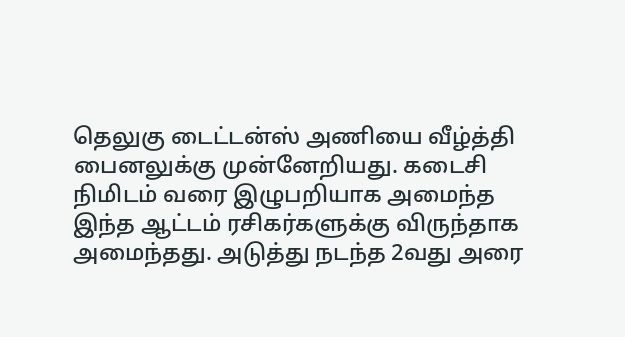தெலுகு டைட்டன்ஸ் அணியை வீழ்த்தி பைனலுக்கு முன்னேறியது. கடைசி நிமிடம் வரை இழுபறியாக அமைந்த இந்த ஆட்டம் ரசிகர்களுக்கு விருந்தாக அமைந்தது. அடுத்து நடந்த 2வது அரை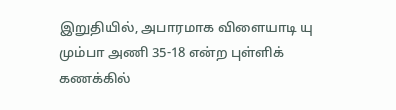இறுதியில், அபாரமாக விளையாடி யு மும்பா அணி 35-18 என்ற புள்ளிக் கணக்கில்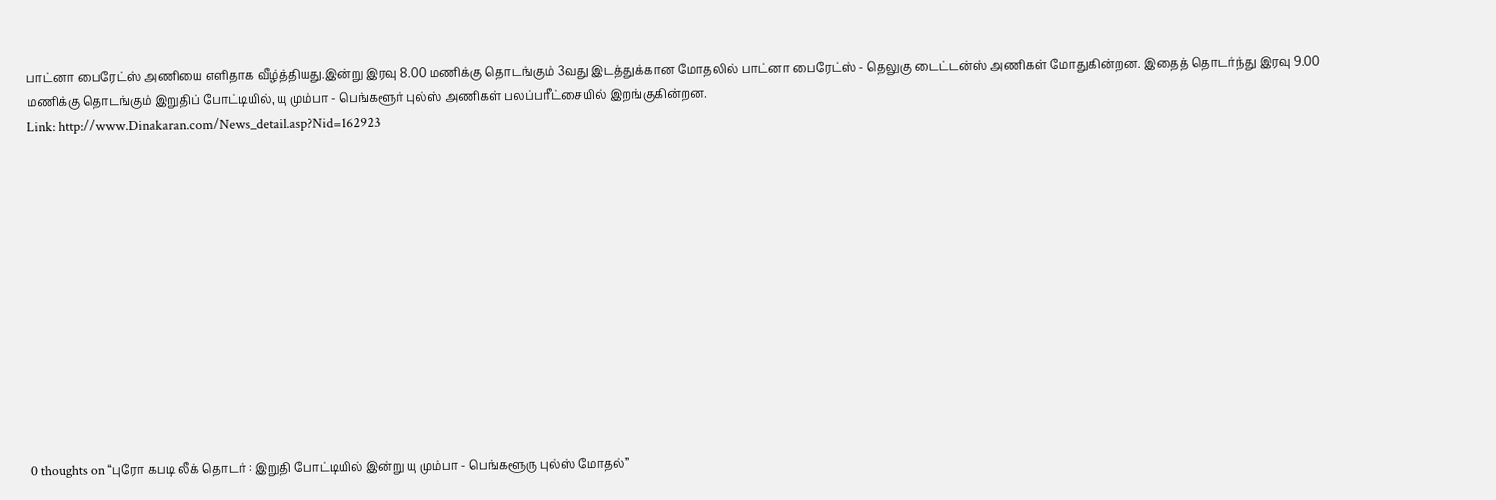பாட்னா பைரேட்ஸ் அணியை எளிதாக வீழ்த்தியது.இன்று இரவு 8.00 மணிக்கு தொடங்கும் 3வது இடத்துக்கான மோதலில் பாட்னா பைரேட்ஸ் - தெலுகு டைட்டன்ஸ் அணிகள் மோதுகின்றன. இதைத் தொடர்ந்து இரவு 9.00 மணிக்கு தொடங்கும் இறுதிப் போட்டியில், யு மும்பா - பெங்களூர் புல்ஸ் அணிகள் பலப்பரீட்சையில் இறங்குகின்றன.
Link: http://www.Dinakaran.com/News_detail.asp?Nid=162923













0 thoughts on “புரோ கபடி லீக் தொடர் : இறுதி போட்டியில் இன்று யு மும்பா - பெங்களூரு புல்ஸ் மோதல்”